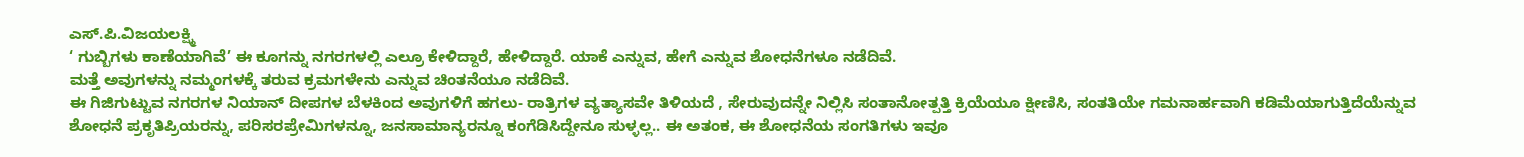ಎಸ್.ಪಿ.ವಿಜಯಲಕ್ಷ್ಮಿ
‘ ಗುಬ್ಬಿಗಳು ಕಾಣೆಯಾಗಿವೆ’ ಈ ಕೂಗನ್ನು ನಗರಗಳಲ್ಲಿ ಎಲ್ರೂ ಕೇಳಿದ್ದಾರೆ, ಹೇಳಿದ್ದಾರೆ. ಯಾಕೆ ಎನ್ನುವ, ಹೇಗೆ ಎನ್ನುವ ಶೋಧನೆಗಳೂ ನಡೆದಿವೆ.
ಮತ್ತೆ ಅವುಗಳನ್ನು ನಮ್ಮಂಗಳಕ್ಕೆ ತರುವ ಕ್ರಮಗಳೇನು ಎನ್ನುವ ಚಿಂತನೆಯೂ ನಡೆದಿವೆ.
ಈ ಗಿಜಿಗುಟ್ಟುವ ನಗರಗಳ ನಿಯಾನ್ ದೀಪಗಳ ಬೆಳಕಿಂದ ಅವುಗಳಿಗೆ ಹಗಲು- ರಾತ್ರಿಗಳ ವ್ಯತ್ಯಾಸವೇ ತಿಳಿಯದೆ , ಸೇರುವುದನ್ನೇ ನಿಲ್ಲಿಸಿ ಸಂತಾನೋತ್ಪತ್ತಿ ಕ್ರಿಯೆಯೂ ಕ್ಷೀಣಿಸಿ, ಸಂತತಿಯೇ ಗಮನಾರ್ಹವಾಗಿ ಕಡಿಮೆಯಾಗುತ್ತಿದೆಯೆನ್ನುವ ಶೋಧನೆ ಪ್ರಕೃತಿಪ್ರಿಯರನ್ನು, ಪರಿಸರಪ್ರೇಮಿಗಳನ್ನೂ, ಜನಸಾಮಾನ್ಯರನ್ನೂ ಕಂಗೆಡಿಸಿದ್ದೇನೂ ಸುಳ್ಳಲ್ಲ.. ಈ ಅತಂಕ, ಈ ಶೋಧನೆಯ ಸಂಗತಿಗಳು ಇವೂ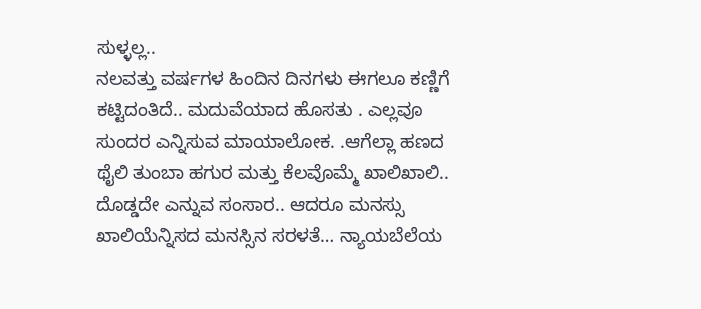ಸುಳ್ಳಲ್ಲ..
ನಲವತ್ತು ವರ್ಷಗಳ ಹಿಂದಿನ ದಿನಗಳು ಈಗಲೂ ಕಣ್ಣಿಗೆ ಕಟ್ಟಿದಂತಿದೆ.. ಮದುವೆಯಾದ ಹೊಸತು . ಎಲ್ಲವೂ ಸುಂದರ ಎನ್ನಿಸುವ ಮಾಯಾಲೋಕ. .ಆಗೆಲ್ಲಾ ಹಣದ ಥೈಲಿ ತುಂಬಾ ಹಗುರ ಮತ್ತು ಕೆಲವೊಮ್ಮೆ ಖಾಲಿಖಾಲಿ.. ದೊಡ್ಡದೇ ಎನ್ನುವ ಸಂಸಾರ.. ಆದರೂ ಮನಸ್ಸು ಖಾಲಿಯೆನ್ನಿಸದ ಮನಸ್ಸಿನ ಸರಳತೆ… ನ್ಯಾಯಬೆಲೆಯ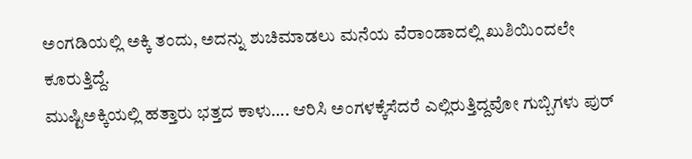ಅಂಗಡಿಯಲ್ಲಿ ಅಕ್ಕಿ ತಂದು, ಅದನ್ನು ಶುಚಿಮಾಡಲು ಮನೆಯ ವೆರಾಂಡಾದಲ್ಲಿ ಖುಶಿಯಿಂದಲೇ ಕೂರುತ್ತಿದ್ದೆ.
ಮುಷ್ಟಿಅಕ್ಕಿಯಲ್ಲಿ ಹತ್ತಾರು ಭತ್ತದ ಕಾಳು…. ಆರಿಸಿ ಅಂಗಳಕ್ಕೆಸೆದರೆ ಎಲ್ಲಿರುತ್ತಿದ್ದವೋ ಗುಬ್ಬಿಗಳು ಪುರ್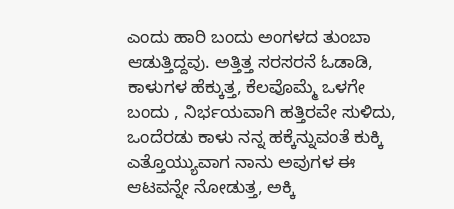ಎಂದು ಹಾರಿ ಬಂದು ಅಂಗಳದ ತುಂಬಾ ಆಡುತ್ತಿದ್ದವು. ಅತ್ತಿತ್ತ ಸರಸರನೆ ಓಡಾಡಿ, ಕಾಳುಗಳ ಹೆಕ್ಕುತ್ತ, ಕೆಲವೊಮ್ಮೆ ಒಳಗೇ ಬಂದು , ನಿರ್ಭಯವಾಗಿ ಹತ್ತಿರವೇ ಸುಳಿದು, ಒಂದೆರಡು ಕಾಳು ನನ್ನ ಹಕ್ಕೆನ್ನುವಂತೆ ಕುಕ್ಕಿ ಎತ್ತೊಯ್ಯುವಾಗ ನಾನು ಅವುಗಳ ಈ ಆಟವನ್ನೇ ನೋಡುತ್ತ, ಅಕ್ಕಿ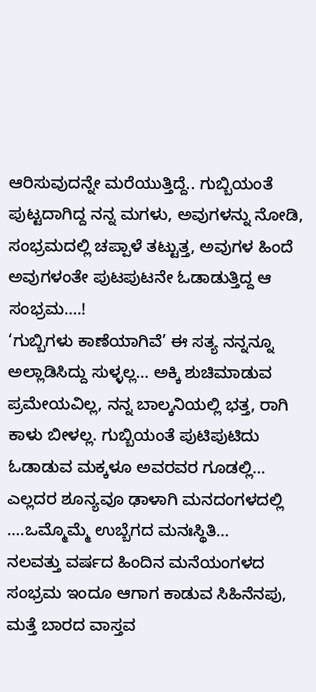ಆರಿಸುವುದನ್ನೇ ಮರೆಯುತ್ತಿದ್ದೆ.. ಗುಬ್ಬಿಯಂತೆ ಪುಟ್ಟದಾಗಿದ್ದ ನನ್ನ ಮಗಳು, ಅವುಗಳನ್ನು ನೋಡಿ, ಸಂಭ್ರಮದಲ್ಲಿ ಚಪ್ಪಾಳೆ ತಟ್ಟುತ್ತ, ಅವುಗಳ ಹಿಂದೆ ಅವುಗಳಂತೇ ಪುಟಪುಟನೇ ಓಡಾಡುತ್ತಿದ್ದ ಆ ಸಂಭ್ರಮ….!
‘ಗುಬ್ಬಿಗಳು ಕಾಣೆಯಾಗಿವೆ’ ಈ ಸತ್ಯ ನನ್ನನ್ನೂ ಅಲ್ಲಾಡಿಸಿದ್ದು ಸುಳ್ಳಲ್ಲ… ಅಕ್ಕಿ ಶುಚಿಮಾಡುವ ಪ್ರಮೇಯವಿಲ್ಲ, ನನ್ನ ಬಾಲ್ಕನಿಯಲ್ಲಿ ಭತ್ತ, ರಾಗಿ ಕಾಳು ಬೀಳಲ್ಲ. ಗುಬ್ಬಿಯಂತೆ ಪುಟಿಪುಟಿದು ಓಡಾಡುವ ಮಕ್ಕಳೂ ಅವರವರ ಗೂಡಲ್ಲಿ… ಎಲ್ಲದರ ಶೂನ್ಯವೂ ಢಾಳಾಗಿ ಮನದಂಗಳದಲ್ಲಿ ….ಒಮ್ಮೊಮ್ಮೆ ಉಬ್ಬೆಗದ ಮನಃಸ್ಥಿತಿ…
ನಲವತ್ತು ವರ್ಷದ ಹಿಂದಿನ ಮನೆಯಂಗಳದ ಸಂಭ್ರಮ ಇಂದೂ ಆಗಾಗ ಕಾಡುವ ಸಿಹಿನೆನಪು, ಮತ್ತೆ ಬಾರದ ವಾಸ್ತವ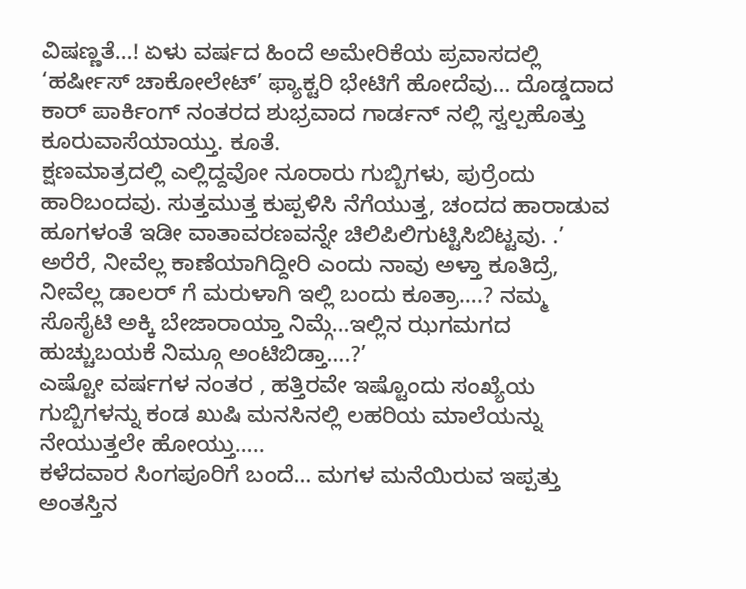ವಿಷಣ್ಣತೆ…! ಏಳು ವರ್ಷದ ಹಿಂದೆ ಅಮೇರಿಕೆಯ ಪ್ರವಾಸದಲ್ಲಿ ‘ಹರ್ಷೀಸ್ ಚಾಕೋಲೇಟ್’ ಫ್ಯಾಕ್ಟರಿ ಭೇಟಿಗೆ ಹೋದೆವು… ದೊಡ್ಡದಾದ ಕಾರ್ ಪಾರ್ಕಿಂಗ್ ನಂತರದ ಶುಭ್ರವಾದ ಗಾರ್ಡನ್ ನಲ್ಲಿ ಸ್ವಲ್ಪಹೊತ್ತು ಕೂರುವಾಸೆಯಾಯ್ತು. ಕೂತೆ.
ಕ್ಷಣಮಾತ್ರದಲ್ಲಿ ಎಲ್ಲಿದ್ದವೋ ನೂರಾರು ಗುಬ್ಬಿಗಳು, ಪುರ್ರೆಂದು ಹಾರಿಬಂದವು. ಸುತ್ತಮುತ್ತ ಕುಪ್ಪಳಿಸಿ ನೆಗೆಯುತ್ತ, ಚಂದದ ಹಾರಾಡುವ ಹೂಗಳಂತೆ ಇಡೀ ವಾತಾವರಣವನ್ನೇ ಚಿಲಿಪಿಲಿಗುಟ್ಟಿಸಿಬಿಟ್ಟವು. .’ ಅರೆರೆ, ನೀವೆಲ್ಲ ಕಾಣೆಯಾಗಿದ್ದೀರಿ ಎಂದು ನಾವು ಅಳ್ತಾ ಕೂತಿದ್ರೆ, ನೀವೆಲ್ಲ ಡಾಲರ್ ಗೆ ಮರುಳಾಗಿ ಇಲ್ಲಿ ಬಂದು ಕೂತ್ರಾ….? ನಮ್ಮ ಸೊಸೈಟಿ ಅಕ್ಕಿ ಬೇಜಾರಾಯ್ತಾ ನಿಮ್ಗೆ…ಇಲ್ಲಿನ ಝಗಮಗದ ಹುಚ್ಚುಬಯಕೆ ನಿಮ್ಗೂ ಅಂಟಿಬಿಡ್ತಾ….?’
ಎಷ್ಟೋ ವರ್ಷಗಳ ನಂತರ , ಹತ್ತಿರವೇ ಇಷ್ಟೊಂದು ಸಂಖ್ಯೆಯ ಗುಬ್ಬಿಗಳನ್ನು ಕಂಡ ಖುಷಿ ಮನಸಿನಲ್ಲಿ ಲಹರಿಯ ಮಾಲೆಯನ್ನು ನೇಯುತ್ತಲೇ ಹೋಯ್ತು…..
ಕಳೆದವಾರ ಸಿಂಗಪೂರಿಗೆ ಬಂದೆ… ಮಗಳ ಮನೆಯಿರುವ ಇಪ್ಪತ್ತು ಅಂತಸ್ತಿನ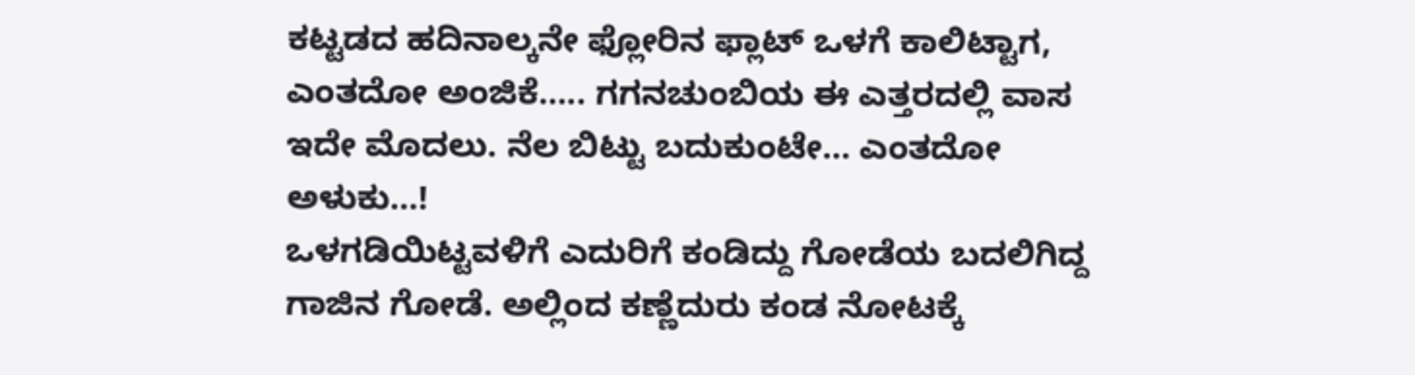ಕಟ್ಟಡದ ಹದಿನಾಲ್ಕನೇ ಫ್ಲೋರಿನ ಫ್ಲಾಟ್ ಒಳಗೆ ಕಾಲಿಟ್ಟಾಗ, ಎಂತದೋ ಅಂಜಿಕೆ….. ಗಗನಚುಂಬಿಯ ಈ ಎತ್ತರದಲ್ಲಿ ವಾಸ ಇದೇ ಮೊದಲು. ನೆಲ ಬಿಟ್ಟು ಬದುಕುಂಟೇ… ಎಂತದೋ ಅಳುಕು…!
ಒಳಗಡಿಯಿಟ್ಟವಳಿಗೆ ಎದುರಿಗೆ ಕಂಡಿದ್ದು ಗೋಡೆಯ ಬದಲಿಗಿದ್ದ ಗಾಜಿನ ಗೋಡೆ. ಅಲ್ಲಿಂದ ಕಣ್ಣೆದುರು ಕಂಡ ನೋಟಕ್ಕೆ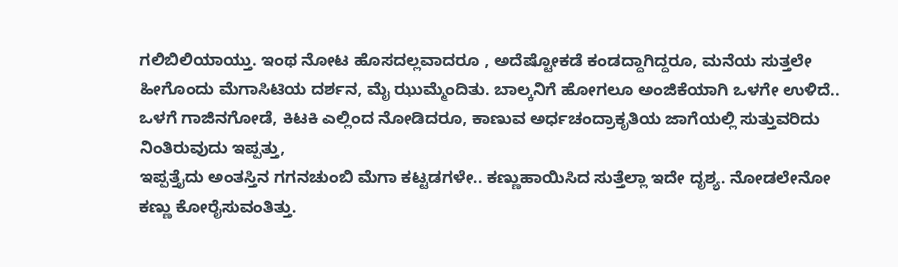ಗಲಿಬಿಲಿಯಾಯ್ತು. ಇಂಥ ನೋಟ ಹೊಸದಲ್ಲವಾದರೂ , ಅದೆಷ್ಟೋಕಡೆ ಕಂಡದ್ದಾಗಿದ್ದರೂ, ಮನೆಯ ಸುತ್ತಲೇ ಹೀಗೊಂದು ಮೆಗಾಸಿಟಿಯ ದರ್ಶನ, ಮೈ ಝುಮ್ಮೆಂದಿತು. ಬಾಲ್ಕನಿಗೆ ಹೋಗಲೂ ಅಂಜಿಕೆಯಾಗಿ ಒಳಗೇ ಉಳಿದೆ.. ಒಳಗೆ ಗಾಜಿನಗೋಡೆ, ಕಿಟಕಿ ಎಲ್ಲಿಂದ ನೋಡಿದರೂ, ಕಾಣುವ ಅರ್ಧಚಂದ್ರಾಕೃತಿಯ ಜಾಗೆಯಲ್ಲಿ ಸುತ್ತುವರಿದು ನಿಂತಿರುವುದು ಇಪ್ಪತ್ತು,
ಇಪ್ಪತ್ತೈದು ಅಂತಸ್ತಿನ ಗಗನಚುಂಬಿ ಮೆಗಾ ಕಟ್ಟಡಗಳೇ.. ಕಣ್ಣುಹಾಯಿಸಿದ ಸುತ್ತೆಲ್ಲಾ ಇದೇ ದೃಶ್ಯ. ನೋಡಲೇನೋ ಕಣ್ಣು ಕೋರೈಸುವಂತಿತ್ತು.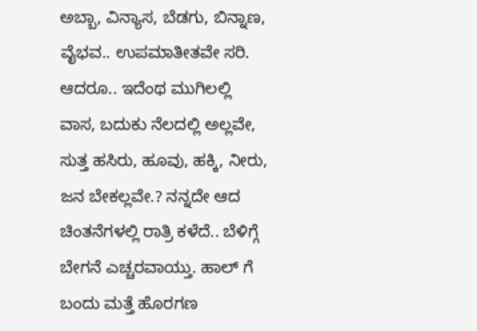ಅಬ್ಬಾ, ವಿನ್ಯಾಸ, ಬೆಡಗು, ಬಿನ್ನಾಣ, ವೈಭವ.. ಉಪಮಾತೀತವೇ ಸರಿ.
ಆದರೂ.. ಇದೆಂಥ ಮುಗಿಲಲ್ಲಿ ವಾಸ, ಬದುಕು ನೆಲದಲ್ಲಿ ಅಲ್ಲವೇ, ಸುತ್ತ ಹಸಿರು, ಹೂವು, ಹಕ್ಕಿ, ನೀರು, ಜನ ಬೇಕಲ್ಲವೇ.? ನನ್ನದೇ ಆದ ಚಿಂತನೆಗಳಲ್ಲಿ ರಾತ್ರಿ ಕಳೆದೆ.. ಬೆಳಿಗ್ಗೆ ಬೇಗನೆ ಎಚ್ಚರವಾಯ್ತು. ಹಾಲ್ ಗೆ ಬಂದು ಮತ್ತೆ ಹೊರಗಣ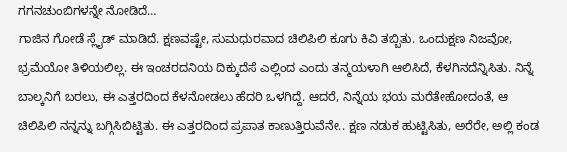ಗಗನಚುಂಬಿಗಳನ್ನೇ ನೋಡಿದೆ…
ಗಾಜಿನ ಗೋಡೆ ಸ್ಲೈಡ್ ಮಾಡಿದೆ. ಕ್ಷಣವಷ್ಟೇ, ಸುಮಧುರವಾದ ಚಿಲಿಪಿಲಿ ಕೂಗು ಕಿವಿ ತಬ್ಬಿತು. ಒಂದುಕ್ಷಣ ನಿಜವೋ, ಭ್ರಮೆಯೋ ತಿಳಿಯಲಿಲ್ಲ. ಈ ಇಂಚರದನಿಯ ದಿಕ್ಕುದೆಸೆ ಎಲ್ಲಿಂದ ಎಂದು ತನ್ಮಯಳಾಗಿ ಆಲಿಸಿದೆ, ಕೆಳಗಿನದೆನ್ನಿಸಿತು. ನಿನ್ನೆ ಬಾಲ್ಕನಿಗೆ ಬರಲು, ಈ ಎತ್ತರದಿಂದ ಕೆಳನೋಡಲು ಹೆದರಿ ಒಳಗಿದ್ದೆ. ಆದರೆ, ನಿನ್ನೆಯ ಭಯ ಮರೆತೇಹೋದಂತೆ, ಆ ಚಿಲಿಪಿಲಿ ನನ್ನನ್ನು ಬಗ್ಗಿಸಿಬಿಟ್ಟಿತು. ಈ ಎತ್ತರದಿಂದ ಪ್ರಪಾತ ಕಾಣುತ್ತಿರುವೆನೇ.. ಕ್ಷಣ ನಡುಕ ಹುಟ್ಟಿಸಿತು, ಅರೆರೇ, ಅಲ್ಲಿ ಕಂಡ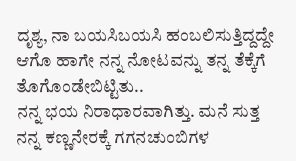ದೃಶ್ಯ, ನಾ ಬಯಸಿಬಯಸಿ ಹಂಬಲಿಸುತ್ತಿದ್ದದ್ದೇ ಆಗೊ ಹಾಗೇ ನನ್ನ ನೋಟವನ್ನು ತನ್ನ ತೆಕ್ಕೆಗೆ ತೊಗೊಂಡೇಬಿಟ್ಟಿತು..
ನನ್ನ ಭಯ ನಿರಾಧಾರವಾಗಿತ್ತು. ಮನೆ ಸುತ್ತ ನನ್ನ ಕಣ್ಣನೇರಕ್ಕೆ ಗಗನಚುಂಬಿಗಳ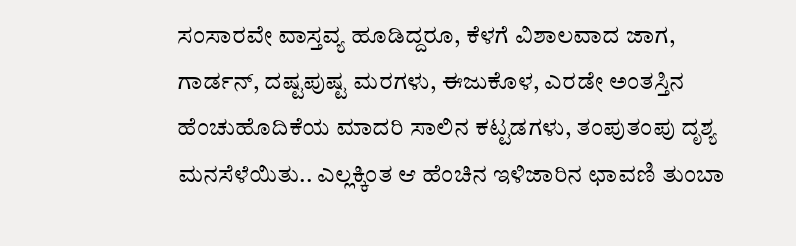ಸಂಸಾರವೇ ವಾಸ್ತವ್ಯ ಹೂಡಿದ್ದರೂ, ಕೆಳಗೆ ವಿಶಾಲವಾದ ಜಾಗ, ಗಾರ್ಡನ್, ದಷ್ಟಪುಷ್ಟ ಮರಗಳು, ಈಜುಕೊಳ, ಎರಡೇ ಅಂತಸ್ತಿನ ಹೆಂಚುಹೊದಿಕೆಯ ಮಾದರಿ ಸಾಲಿನ ಕಟ್ಟಡಗಳು, ತಂಪುತಂಪು ದೃಶ್ಯ ಮನಸೆಳೆಯಿತು.. ಎಲ್ಲಕ್ಕಿಂತ ಆ ಹೆಂಚಿನ ಇಳಿಜಾರಿನ ಛಾವಣಿ ತುಂಬಾ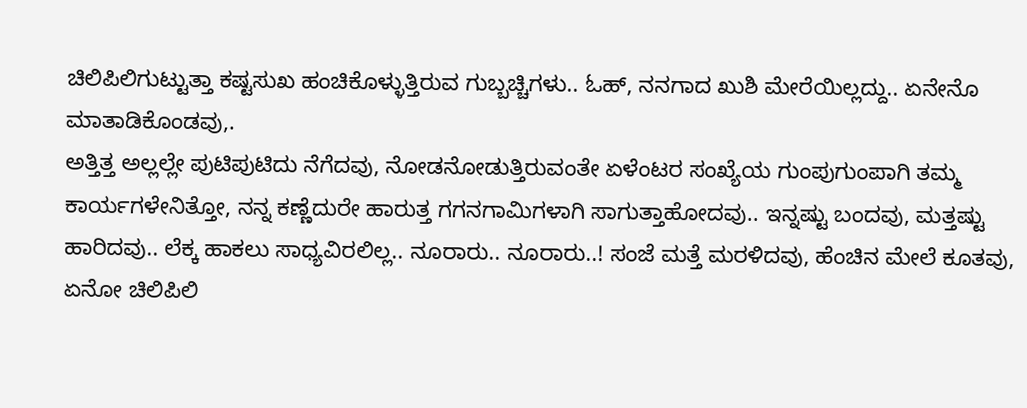ಚಿಲಿಪಿಲಿಗುಟ್ಟುತ್ತಾ ಕಷ್ಟಸುಖ ಹಂಚಿಕೊಳ್ಳುತ್ತಿರುವ ಗುಬ್ಬಚ್ಚಿಗಳು.. ಓಹ್, ನನಗಾದ ಖುಶಿ ಮೇರೆಯಿಲ್ಲದ್ದು.. ಏನೇನೊ ಮಾತಾಡಿಕೊಂಡವು,.
ಅತ್ತಿತ್ತ ಅಲ್ಲಲ್ಲೇ ಪುಟಿಪುಟಿದು ನೆಗೆದವು, ನೋಡನೋಡುತ್ತಿರುವಂತೇ ಏಳೆಂಟರ ಸಂಖ್ಯೆಯ ಗುಂಪುಗುಂಪಾಗಿ ತಮ್ಮ ಕಾರ್ಯಗಳೇನಿತ್ತೋ, ನನ್ನ ಕಣ್ಣೆದುರೇ ಹಾರುತ್ತ ಗಗನಗಾಮಿಗಳಾಗಿ ಸಾಗುತ್ತಾಹೋದವು.. ಇನ್ನಷ್ಟು ಬಂದವು, ಮತ್ತಷ್ಟು ಹಾರಿದವು.. ಲೆಕ್ಕ ಹಾಕಲು ಸಾಧ್ಯವಿರಲಿಲ್ಲ.. ನೂರಾರು.. ನೂರಾರು..! ಸಂಜೆ ಮತ್ತೆ ಮರಳಿದವು, ಹೆಂಚಿನ ಮೇಲೆ ಕೂತವು, ಏನೋ ಚಿಲಿಪಿಲಿ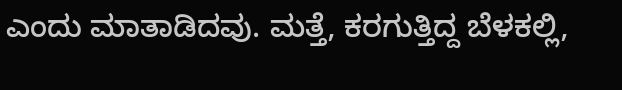ಎಂದು ಮಾತಾಡಿದವು. ಮತ್ತೆ, ಕರಗುತ್ತಿದ್ದ ಬೆಳಕಲ್ಲಿ,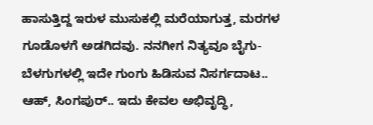ಹಾಸುತ್ತಿದ್ದ ಇರುಳ ಮುಸುಕಲ್ಲಿ ಮರೆಯಾಗುತ್ತ, ಮರಗಳ ಗೂಡೊಳಗೆ ಅಡಗಿದವು. ನನಗೀಗ ನಿತ್ಯವೂ ಬೈಗು- ಬೆಳಗುಗಳಲ್ಲಿ ಇದೇ ಗುಂಗು ಹಿಡಿಸುವ ನಿಸರ್ಗದಾಟ..
ಆಹ್, ಸಿಂಗಪುರ್.. ಇದು ಕೇವಲ ಅಭಿವೃದ್ಧಿ,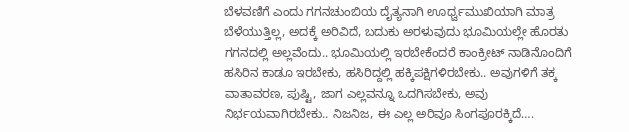ಬೆಳವಣಿಗೆ ಎಂದು ಗಗನಚುಂಬಿಯ ದೈತ್ಯನಾಗಿ ಊರ್ಧ್ವಮುಖಿಯಾಗಿ ಮಾತ್ರ ಬೆಳೆಯುತ್ತಿಲ್ಲ, ಅದಕ್ಕೆ ಅರಿವಿದೆ, ಬದುಕು ಅರಳುವುದು ಭೂಮಿಯಲ್ಲೇ ಹೊರತು ಗಗನದಲ್ಲಿ ಅಲ್ಲವೆಂದು.. ಭೂಮಿಯಲ್ಲಿ ಇರಬೇಕೆಂದರೆ ಕಾಂಕ್ರೀಟ್ ನಾಡಿನೊಂದಿಗೆ ಹಸಿರಿನ ಕಾಡೂ ಇರಬೇಕು, ಹಸಿರಿದ್ದಲ್ಲಿ ಹಕ್ಕಿಪಕ್ಷಿಗಳಿರಬೇಕು.. ಅವುಗಳಿಗೆ ತಕ್ಕ ವಾತಾವರಣ, ಪುಷ್ಟಿ, ಜಾಗ ಎಲ್ಲವನ್ನೂ ಒದಗಿಸಬೇಕು, ಅವು ನಿರ್ಭಯವಾಗಿರಬೇಕು.. ನಿಜನಿಜ, ಈ ಎಲ್ಲ ಅರಿವೂ ಸಿಂಗಪೂರಕ್ಕಿದೆ….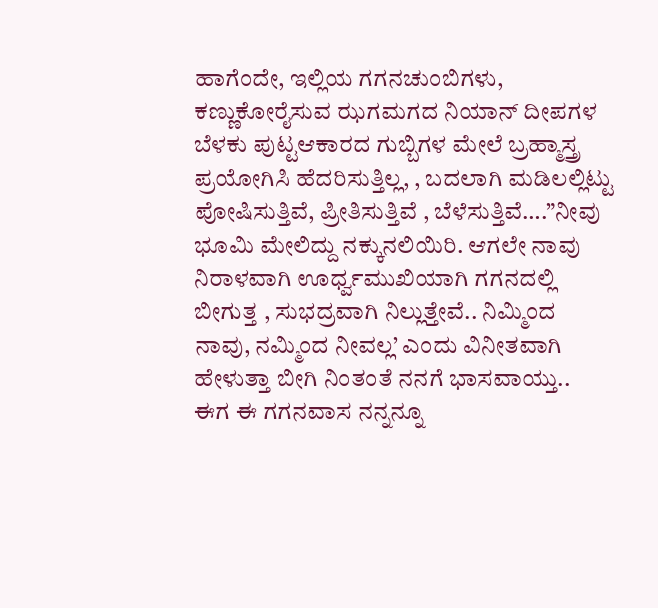ಹಾಗೆಂದೇ, ಇಲ್ಲಿಯ ಗಗನಚುಂಬಿಗಳು, ಕಣ್ಣುಕೋರೈಸುವ ಝಗಮಗದ ನಿಯಾನ್ ದೀಪಗಳ ಬೆಳಕು ಪುಟ್ಟಆಕಾರದ ಗುಬ್ಬಿಗಳ ಮೇಲೆ ಬ್ರಹ್ಮಾಸ್ತ್ರ ಪ್ರಯೋಗಿಸಿ ಹೆದರಿಸುತ್ತಿಲ್ಲ, , ಬದಲಾಗಿ ಮಡಿಲಲ್ಲಿಟ್ಟು ಪೋಷಿಸುತ್ತಿವೆ, ಪ್ರೀತಿಸುತ್ತಿವೆ , ಬೆಳೆಸುತ್ತಿವೆ….”ನೀವು ಭೂಮಿ ಮೇಲಿದ್ದು ನಕ್ಕುನಲಿಯಿರಿ. ಆಗಲೇ ನಾವು ನಿರಾಳವಾಗಿ ಊರ್ಧ್ವಮುಖಿಯಾಗಿ ಗಗನದಲ್ಲಿ ಬೀಗುತ್ತ , ಸುಭದ್ರವಾಗಿ ನಿಲ್ಲುತ್ತೇವೆ.. ನಿಮ್ಮಿಂದ ನಾವು, ನಮ್ಮಿಂದ ನೀವಲ್ಲ’ ಎಂದು ವಿನೀತವಾಗಿ ಹೇಳುತ್ತಾ ಬೀಗಿ ನಿಂತಂತೆ ನನಗೆ ಭಾಸವಾಯ್ತು..
ಈಗ ಈ ಗಗನವಾಸ ನನ್ನನ್ನೂ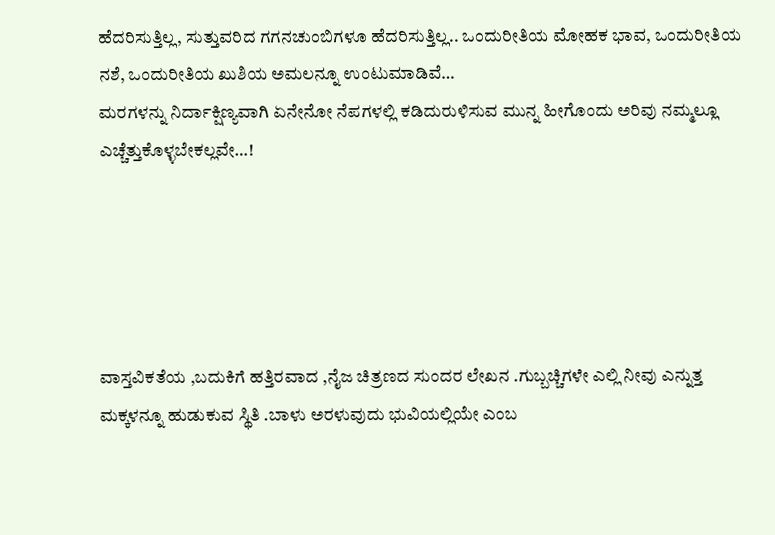ಹೆದರಿಸುತ್ತಿಲ್ಲ, ಸುತ್ತುವರಿದ ಗಗನಚುಂಬಿಗಳೂ ಹೆದರಿಸುತ್ತಿಲ್ಲ.. ಒಂದುರೀತಿಯ ಮೋಹಕ ಭಾವ, ಒಂದುರೀತಿಯ ನಶೆ, ಒಂದುರೀತಿಯ ಖುಶಿಯ ಅಮಲನ್ನೂ ಉಂಟುಮಾಡಿವೆ…
ಮರಗಳನ್ನು ನಿರ್ದಾಕ್ಷಿಣ್ಯವಾಗಿ ಏನೇನೋ ನೆಪಗಳಲ್ಲಿ ಕಡಿದುರುಳಿಸುವ ಮುನ್ನ ಹೀಗೊಂದು ಅರಿವು ನಮ್ಮಲ್ಲೂ ಎಚ್ಚೆತ್ತುಕೊಳ್ಳಬೇಕಲ್ಲವೇ…!





ವಾಸ್ತವಿಕತೆಯ ,ಬದುಕಿಗೆ ಹತ್ತಿರವಾದ ,ನೈಜ ಚಿತ್ರಣದ ಸುಂದರ ಲೇಖನ .ಗುಬ್ಬಚ್ಚಿಗಳೇ ಎಲ್ಲಿ ನೀವು ಎನ್ನುತ್ತ ಮಕ್ಕಳನ್ನೂ ಹುಡುಕುವ ಸ್ಥಿತಿ .ಬಾಳು ಅರಳುವುದು ಭುವಿಯಲ್ಲಿಯೇ ಎಂಬ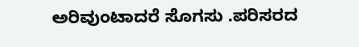ಅರಿವುಂಟಾದರೆ ಸೊಗಸು .ಪರಿಸರದ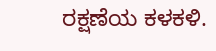ರಕ್ಷಣೆಯ ಕಳಕಳಿ.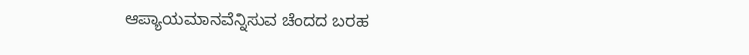ಆಪ್ಯಾಯಮಾನವೆನ್ನಿಸುವ ಚೆಂದದ ಬರಹ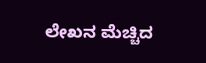ಲೇಖನ ಮೆಚ್ಚಿದ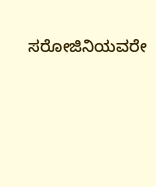ಸರೋಜಿನಿಯವರೇ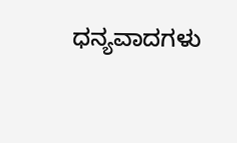ಧನ್ಯವಾದಗಳು